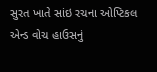સુરત ખાતે સાંઇ રચના ઓપ્ટિકલ એન્ડ વોચ હાઉસનું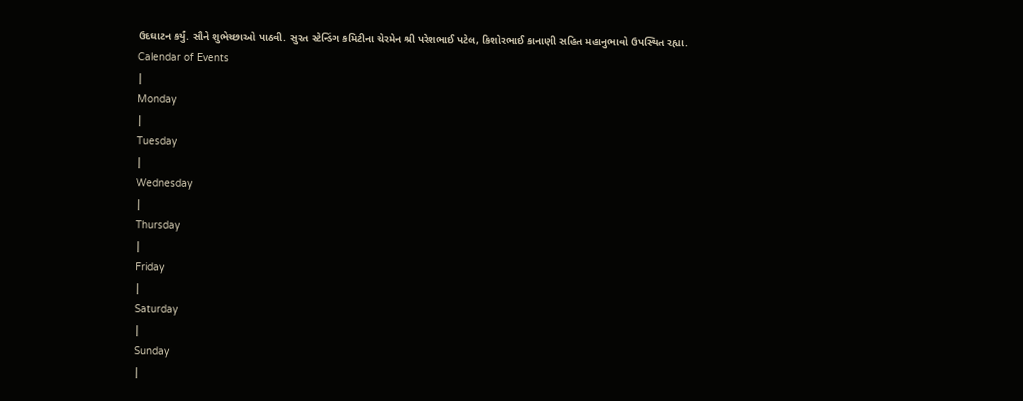ઉદઘાટન કર્યું. સૌને શુભેચ્છાઓ પાઠવી. સુરત સ્ટેન્ડિંગ કમિટીના ચેરમેન શ્રી પરેશભાઈ પટેલ, કિશોરભાઈ કાનાણી સહિત મહાનુભાવો ઉપસ્થિત રહ્યા.
Calendar of Events
|
Monday
|
Tuesday
|
Wednesday
|
Thursday
|
Friday
|
Saturday
|
Sunday
|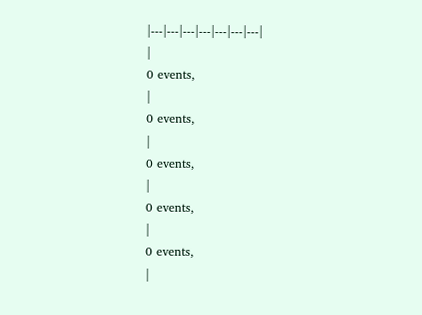|---|---|---|---|---|---|---|
|
0 events,
|
0 events,
|
0 events,
|
0 events,
|
0 events,
|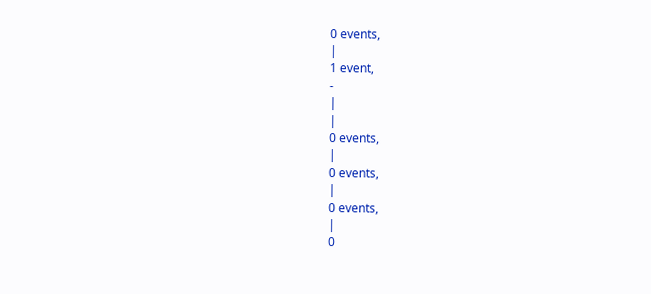0 events,
|
1 event,
-
|
|
0 events,
|
0 events,
|
0 events,
|
0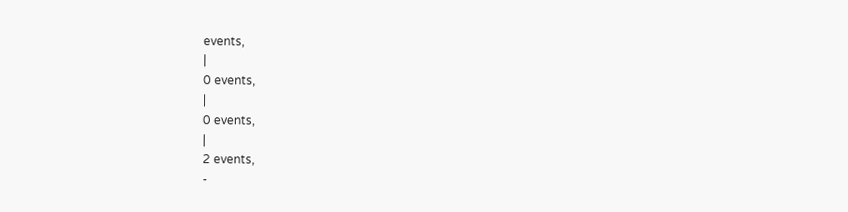events,
|
0 events,
|
0 events,
|
2 events,
-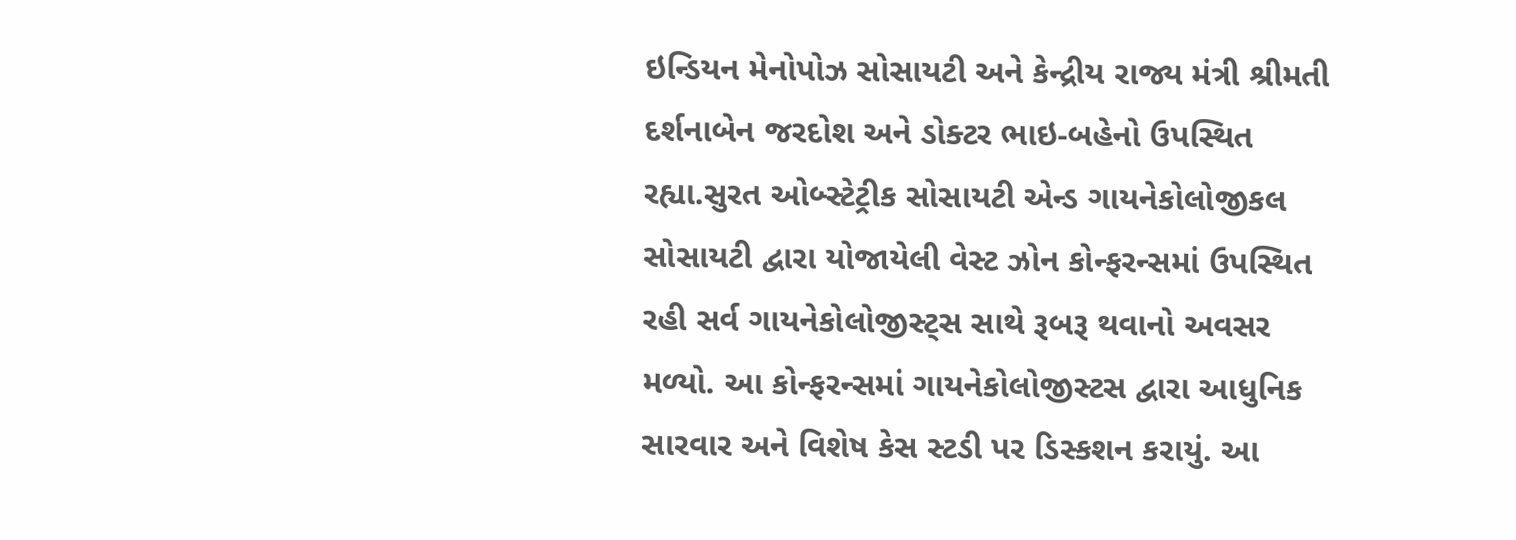ઇન્ડિયન મેનોપોઝ સોસાયટી અને કેન્દ્રીય રાજ્ય મંત્રી શ્રીમતી દર્શનાબેન જરદોશ અને ડોક્ટર ભાઇ-બહેનો ઉપસ્થિત રહ્યા.સુરત ઓબ્સ્ટેટ્રીક સોસાયટી એન્ડ ગાયનેકોલોજીકલ સોસાયટી દ્વારા યોજાયેલી વેસ્ટ ઝોન કોન્ફરન્સમાં ઉપસ્થિત રહી સર્વ ગાયનેકોલોજીસ્ટ્સ સાથે રૂબરૂ થવાનો અવસર મળ્યો. આ કોન્ફરન્સમાં ગાયનેકોલોજીસ્ટસ દ્વારા આધુનિક સારવાર અને વિશેષ કેસ સ્ટડી પર ડિસ્કશન કરાયું. આ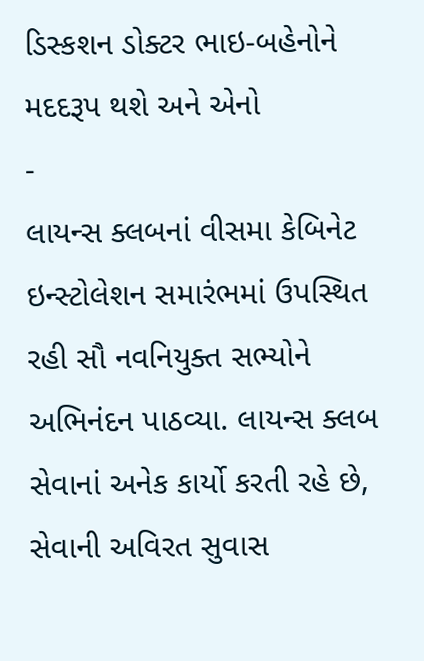ડિસ્કશન ડોક્ટર ભાઇ-બહેનોને મદદરૂપ થશે અને એનો
-
લાયન્સ ક્લબનાં વીસમા કેબિનેટ ઇન્સ્ટોલેશન સમારંભમાં ઉપસ્થિત રહી સૌ નવનિયુક્ત સભ્યોને અભિનંદન પાઠવ્યા. લાયન્સ ક્લબ સેવાનાં અનેક કાર્યો કરતી રહે છે, સેવાની અવિરત સુવાસ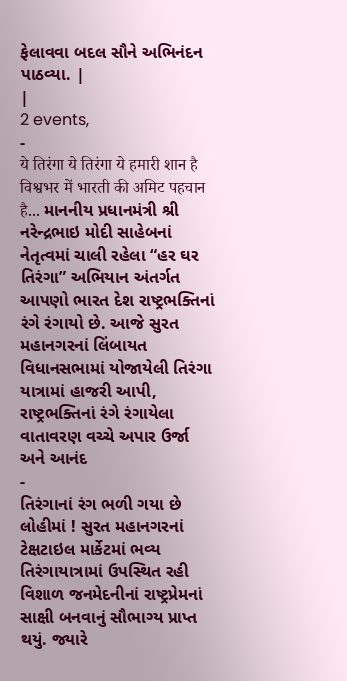ફેલાવવા બદલ સૌને અભિનંદન પાઠવ્યા. |
|
2 events,
-
ये तिरंगा ये तिरंगा ये हमारी शान है विश्वभर में भारती की अमिट पहचान है... માનનીય પ્રધાનમંત્રી શ્રી નરેન્દ્રભાઇ મોદી સાહેબનાં નેતૃત્વમાં ચાલી રહેલા “હર ઘર તિરંગા” અભિયાન અંતર્ગત આપણો ભારત દેશ રાષ્ટ્રભક્તિનાં રંગે રંગાયો છે. આજે સુરત મહાનગરનાં લિંબાયત વિધાનસભામાં યોજાયેલી તિરંગા યાત્રામાં હાજરી આપી, રાષ્ટ્રભક્તિનાં રંગે રંગાયેલા વાતાવરણ વચ્ચે અપાર ઉર્જા અને આનંદ
-
તિરંગાનાં રંગ ભળી ગયા છે લોહીમાં ! સુરત મહાનગરનાં ટેક્ષટાઇલ માર્કેટમાં ભવ્ય તિરંગાયાત્રામાં ઉપસ્થિત રહી વિશાળ જનમેદનીનાં રાષ્ટ્રપ્રેમનાં સાક્ષી બનવાનું સૌભાગ્ય પ્રાપ્ત થયું. જ્યારે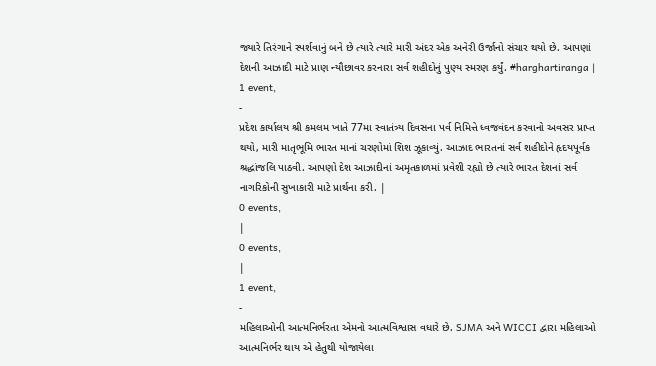જ્યારે તિરંગાને સ્પર્શવાનું બને છે ત્યારે ત્યારે મારી અંદર એક અનેરી ઉર્જાનો સંચાર થયો છે. આપણાં દેશની આઝાદી માટે પ્રાણ ન્યૌછાવર કરનારા સર્વ શહીદોનું પુણ્ય સ્મરણ કર્યું. #harghartiranga |
1 event,
-
પ્રદેશ કાર્યાલય શ્રી કમલમ ખાતે 77મા સ્વાતંત્ર્ય દિવસના પર્વ નિમિત્તે ધ્વજવંદન કરવાનો અવસર પ્રાપ્ત થયો, મારી માતૃભૂમિ ભારત માનાં ચરણોમાં શિશ ઝૂકાવ્યું. આઝાદ ભારતનાં સર્વ શહીદોને હૃદયપૂર્વક શ્રદ્ધાંજલિ પાઠવી. આપણો દેશ આઝાદીનાં અમૃતકાળમાં પ્રવેશી રહ્યો છે ત્યારે ભારત દેશનાં સર્વ નાગરિકોની સુખાકારી માટે પ્રાર્થના કરી. |
0 events,
|
0 events,
|
1 event,
-
મહિલાઓની આત્મનિર્ભરતા એમનો આત્મવિશ્વાસ વધારે છે. SJMA અને WICCI દ્વારા મહિલાઓ આત્મનિર્ભર થાય એ હેતુથી યોજાયેલા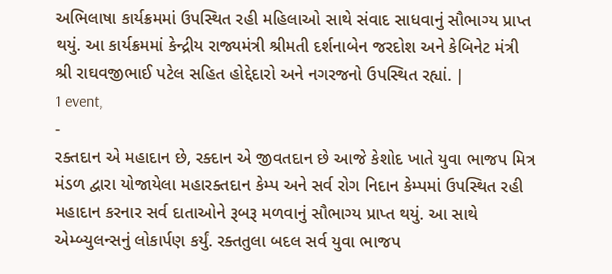અભિલાષા કાર્યક્રમમાં ઉપસ્થિત રહી મહિલાઓ સાથે સંવાદ સાધવાનું સૌભાગ્ય પ્રાપ્ત થયું. આ કાર્યક્રમમાં કેન્દ્રીય રાજ્યમંત્રી શ્રીમતી દર્શનાબેન જરદોશ અને કેબિનેટ મંત્રી શ્રી રાઘવજીભાઈ પટેલ સહિત હોદ્દેદારો અને નગરજનો ઉપસ્થિત રહ્યાં. |
1 event,
-
રક્તદાન એ મહાદાન છે, રક્દાન એ જીવતદાન છે આજે કેશોદ ખાતે યુવા ભાજપ મિત્ર મંડળ દ્વારા યોજાયેલા મહારક્તદાન કેમ્પ અને સર્વ રોગ નિદાન કેમ્પમાં ઉપસ્થિત રહી મહાદાન કરનાર સર્વ દાતાઓને રૂબરૂ મળવાનું સૌભાગ્ય પ્રાપ્ત થયું. આ સાથે એમ્બ્યુલન્સનું લોકાર્પણ કર્યું. રક્તતુલા બદલ સર્વ યુવા ભાજપ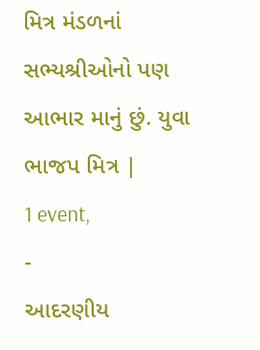મિત્ર મંડળનાં સભ્યશ્રીઓનો પણ આભાર માનું છું. યુવા ભાજપ મિત્ર |
1 event,
-
આદરણીય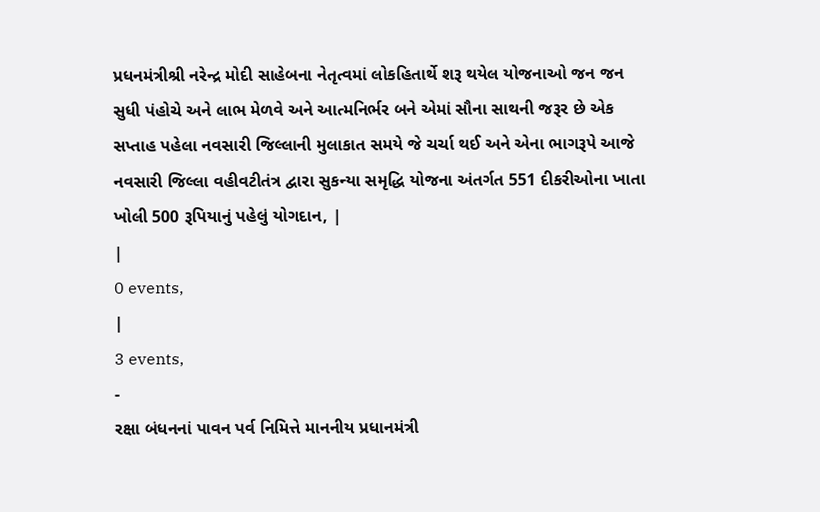પ્રધનમંત્રીશ્રી નરેન્દ્ર મોદી સાહેબના નેતૃત્વમાં લોકહિતાર્થે શરૂ થયેલ યોજનાઓ જન જન સુધી પંહોચે અને લાભ મેળવે અને આત્મનિર્ભર બને એમાં સૌના સાથની જરૂર છે એક સપ્તાહ પહેલા નવસારી જિલ્લાની મુલાકાત સમયે જે ચર્ચા થઈ અને એના ભાગરૂપે આજે નવસારી જિલ્લા વહીવટીતંત્ર દ્વારા સુકન્યા સમૃદ્ધિ યોજના અંતર્ગત 551 દીકરીઓના ખાતા ખોલી 500 રૂપિયાનું પહેલું યોગદાન, |
|
0 events,
|
3 events,
-
રક્ષા બંધનનાં પાવન પર્વ નિમિત્તે માનનીય પ્રધાનમંત્રી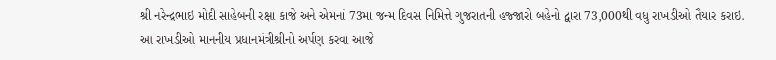શ્રી નરેન્દ્રભાઇ મોદી સાહેબની રક્ષા કાજે અને એમનાં 73મા જન્મ દિવસ નિમિત્તે ગુજરાતની હજ્જારો બહેનો દ્વારા 73,000થી વધુ રાખડીઓ તૈયાર કરાઇ. આ રાખડીઓ માનનીય પ્રધાનમંત્રીશ્રીનો અર્પણ કરવા આજે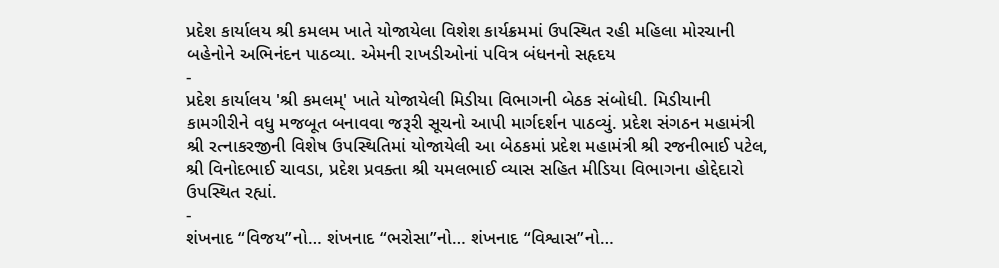પ્રદેશ કાર્યાલય શ્રી કમલમ ખાતે યોજાયેલા વિશેશ કાર્યક્રમમાં ઉપસ્થિત રહી મહિલા મોરચાની બહેનોને અભિનંદન પાઠવ્યા. એમની રાખડીઓનાં પવિત્ર બંધનનો સહૃદય
-
પ્રદેશ કાર્યાલય 'શ્રી કમલમ્' ખાતે યોજાયેલી મિડીયા વિભાગની બેઠક સંબોધી. મિડીયાની કામગીરીને વધુ મજબૂત બનાવવા જરૂરી સૂચનો આપી માર્ગદર્શન પાઠવ્યું. પ્રદેશ સંગઠન મહામંત્રી શ્રી રત્નાકરજીની વિશેષ ઉપસ્થિતિમાં યોજાયેલી આ બેઠકમાં પ્રદેશ મહામંત્રી શ્રી રજનીભાઈ પટેલ, શ્રી વિનોદભાઈ ચાવડા, પ્રદેશ પ્રવક્તા શ્રી યમલભાઈ વ્યાસ સહિત મીડિયા વિભાગના હોદ્દેદારો ઉપસ્થિત રહ્યાં.
-
શંખનાદ “વિજય”નો… શંખનાદ “ભરોસા”નો… શંખનાદ “વિશ્વાસ”નો…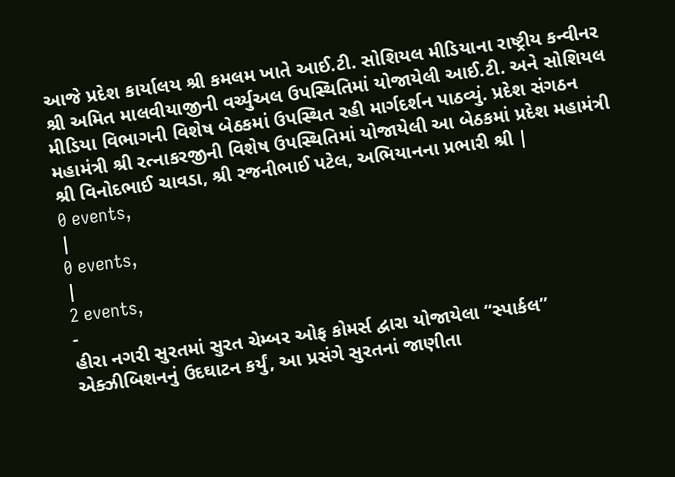આજે પ્રદેશ કાર્યાલય શ્રી કમલમ ખાતે આઈ.ટી. સોશિયલ મીડિયાના રાષ્ટ્રીય કન્વીનર શ્રી અમિત માલવીયાજીની વર્ચ્યુઅલ ઉપસ્થિતિમાં યોજાયેલી આઈ.ટી. અને સોશિયલ મીડિયા વિભાગની વિશેષ બેઠકમાં ઉપસ્થિત રહી માર્ગદર્શન પાઠવ્યું. પ્રદેશ સંગઠન મહામંત્રી શ્રી રત્નાકરજીની વિશેષ ઉપસ્થિતિમાં યોજાયેલી આ બેઠકમાં પ્રદેશ મહામંત્રી શ્રી વિનોદભાઈ ચાવડા, શ્રી રજનીભાઈ પટેલ, અભિયાનના પ્રભારી શ્રી |
0 events,
|
0 events,
|
2 events,
-
હીરા નગરી સુરતમાં સુરત ચેમ્બર ઓફ કોમર્સ દ્વારા યોજાયેલા “સ્પાર્કલ” એક્ઝીબિશનનું ઉદઘાટન કર્યું, આ પ્રસંગે સુરતનાં જાણીતા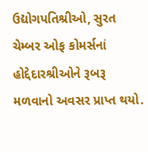ઉદ્યોગપતિશ્રીઓ, સુરત ચેમ્બર ઓફ કોમર્સનાં હોદ્દેદારશ્રીઓને રૂબરૂ મળવાનો અવસર પ્રાપ્ત થયો.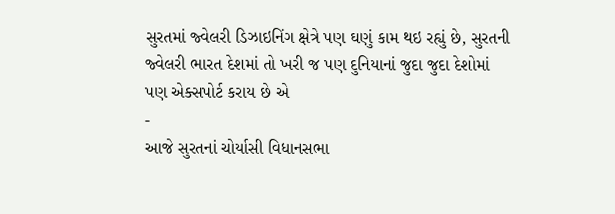સુરતમાં જ્વેલરી ડિઝાઇનિંગ ક્ષેત્રે પણ ઘણું કામ થઇ રહ્યું છે, સુરતની જ્વેલરી ભારત દેશમાં તો ખરી જ પણ દુનિયાનાં જુદા જુદા દેશોમાં પણ એક્સપોર્ટ કરાય છે એ
-
આજે સુરતનાં ચોર્યાસી વિધાનસભા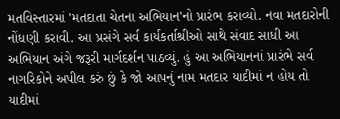મતવિસ્તારમાં 'મતદાતા ચેતના અભિયાન'નો પ્રારંભ કરાવ્યો. નવા મતદારોની નોંધણી કરાવી. આ પ્રસંગે સર્વ કાર્યકર્તાશ્રીઓ સાથે સંવાદ સાધી આ અભિયાન અંગે જરૂરી માર્ગદર્શન પાઠવ્યું. હું આ અભિયાનનાં પ્રારંભે સર્વ નાગરિકોને અપીલ કરું છું કે જો આપનું નામ મતદાર યાદીમાં ન હોય તો યાદીમાં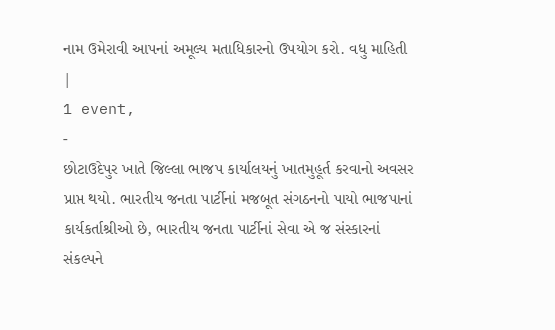નામ ઉમેરાવી આપનાં અમૂલ્ય મતાધિકારનો ઉપયોગ કરો. વધુ માહિતી |
1 event,
-
છોટાઉદેપુર ખાતે જિલ્લા ભાજપ કાર્યાલયનું ખાતમુહૂર્ત કરવાનો અવસર પ્રાપ્ત થયો. ભારતીય જનતા પાર્ટીનાં મજબૂત સંગઠનનો પાયો ભાજપાનાં કાર્યકર્તાશ્રીઓ છે, ભારતીય જનતા પાર્ટીનાં સેવા એ જ સંસ્કારનાં સંકલ્પને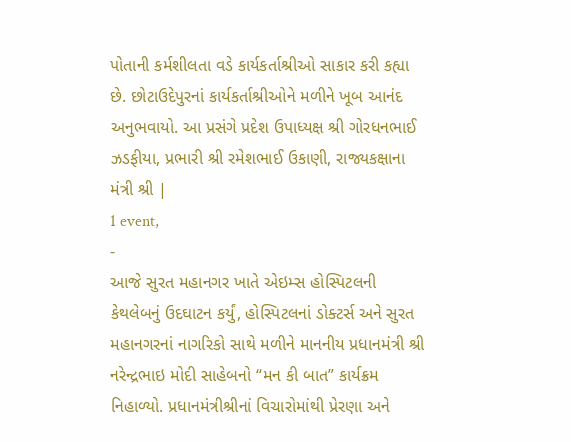પોતાની કર્મશીલતા વડે કાર્યકર્તાશ્રીઓ સાકાર કરી કહ્યા છે. છોટાઉદેપુરનાં કાર્યકર્તાશ્રીઓને મળીને ખૂબ આનંદ અનુભવાયો. આ પ્રસંગે પ્રદેશ ઉપાધ્યક્ષ શ્રી ગોરધનભાઈ ઝડફીયા, પ્રભારી શ્રી રમેશભાઈ ઉકાણી, રાજ્યકક્ષાના મંત્રી શ્રી |
1 event,
-
આજે સુરત મહાનગર ખાતે એઇમ્સ હોસ્પિટલની કેથલેબનું ઉદઘાટન કર્યું, હોસ્પિટલનાં ડોક્ટર્સ અને સુરત મહાનગરનાં નાગરિકો સાથે મળીને માનનીય પ્રધાનમંત્રી શ્રી નરેન્દ્રભાઇ મોદી સાહેબનો “મન કી બાત” કાર્યક્રમ નિહાળ્યો. પ્રધાનમંત્રીશ્રીનાં વિચારોમાંથી પ્રેરણા અને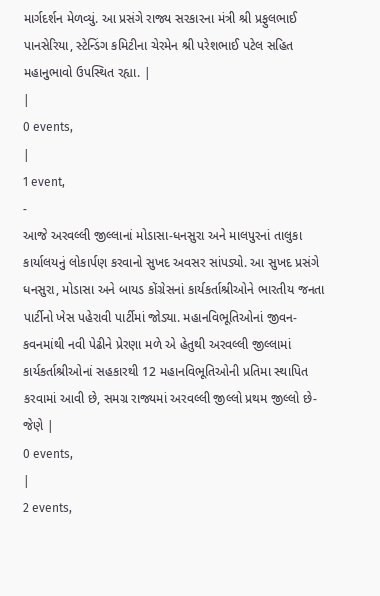માર્ગદર્શન મેળવ્યું. આ પ્રસંગે રાજ્ય સરકારના મંત્રી શ્રી પ્રફુલભાઈ પાનસેરિયા, સ્ટેન્ડિંગ કમિટીના ચેરમેન શ્રી પરેશભાઈ પટેલ સહિત મહાનુભાવો ઉપસ્થિત રહ્યા. |
|
0 events,
|
1 event,
-
આજે અરવલ્લી જીલ્લાનાં મોડાસા-ધનસુરા અને માલપુરનાં તાલુકા કાર્યાલયનું લોકાર્પણ કરવાનો સુખદ અવસર સાંપડ્યો. આ સુખદ પ્રસંગે ધનસુરા, મોડાસા અને બાયડ કોંગ્રેસનાં કાર્યકર્તાશ્રીઓને ભારતીય જનતા પાર્ટીનો ખેસ પહેરાવી પાર્ટીમાં જોડ્યા. મહાનવિભૂતિઓનાં જીવન-કવનમાંથી નવી પેઢીને પ્રેરણા મળે એ હેતુથી અરવલ્લી જીલ્લામાં કાર્યકર્તાશ્રીઓનાં સહકારથી 12 મહાનવિભૂતિઓની પ્રતિમા સ્થાપિત કરવામાં આવી છે, સમગ્ર રાજ્યમાં અરવલ્લી જીલ્લો પ્રથમ જીલ્લો છે-જેણે |
0 events,
|
2 events,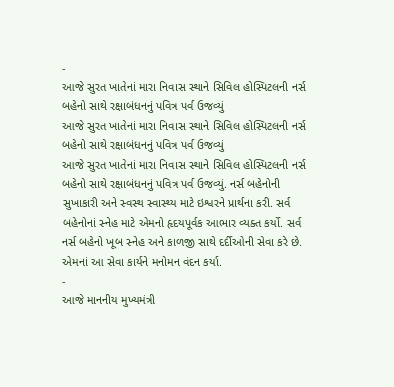-
આજે સુરત ખાતેનાં મારા નિવાસ સ્થાને સિવિલ હોસ્પિટલની નર્સ બહેનો સાથે રક્ષાબંધનનું પવિત્ર પર્વ ઉજવ્યું
આજે સુરત ખાતેનાં મારા નિવાસ સ્થાને સિવિલ હોસ્પિટલની નર્સ બહેનો સાથે રક્ષાબંધનનું પવિત્ર પર્વ ઉજવ્યું
આજે સુરત ખાતેનાં મારા નિવાસ સ્થાને સિવિલ હોસ્પિટલની નર્સ બહેનો સાથે રક્ષાબંધનનું પવિત્ર પર્વ ઉજવ્યું. નર્સ બહેનોની સુખાકારી અને સ્વસ્થ સ્વાસ્થ્ય માટે ઇશ્વરને પ્રાર્થના કરી. સર્વ બહેનોનાં સ્નેહ માટે એમનો હૃદયપૂર્વક આભાર વ્યક્ત કર્યો. સર્વ નર્સ બહેનો ખૂબ સ્નેહ અને કાળજી સાથે દર્દીઓની સેવા કરે છે. એમનાં આ સેવા કાર્યને મનોમન વંદન કર્યા.
-
આજે માનનીય મુખ્યમંત્રી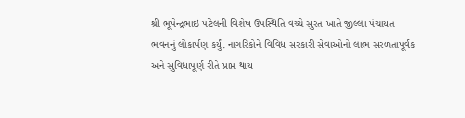શ્રી ભૂપેન્દ્રભાઇ પટેલની વિશેષ ઉપસ્થિતિ વચ્ચે સુરત ખાતે જીલ્લા પંચાયત ભવનનું લોકાર્પણ કર્યું. નાગરિકોને વિવિધ સરકારી સેવાઓનો લાભ સરળતાપૂર્વક અને સુવિધાપૂર્ણ રીતે પ્રાપ્ત થાય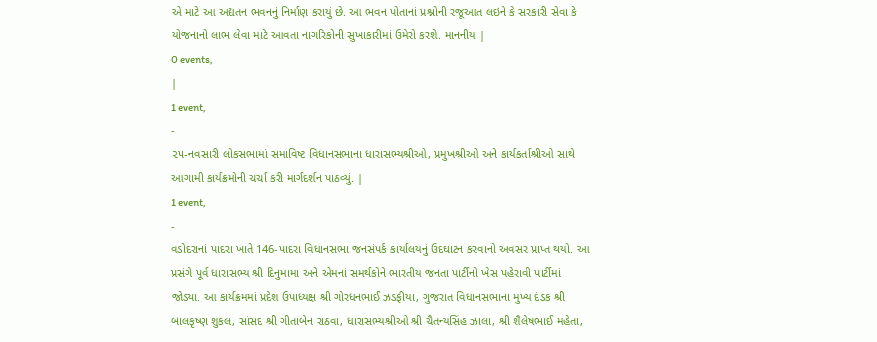એ માટે આ અદ્યતન ભવનનું નિર્માણ કરાયું છે. આ ભવન પોતાનાં પ્રશ્નોની રજૂઆત લઇને કે સરકારી સેવા કે યોજનાનો લાભ લેવા માટે આવતા નાગરિકોની સુખાકારીમાં ઉમેરો કરશે. માનનીય |
0 events,
|
1 event,
-
૨૫-નવસારી લોકસભામાં સમાવિષ્ટ વિધાનસભાના ધારાસભ્યશ્રીઓ, પ્રમુખશ્રીઓ અને કાર્યકર્તાશ્રીઓ સાથે આગામી કાર્યક્રમોની ચર્ચા કરી માર્ગદર્શન પાઠવ્યું. |
1 event,
-
વડોદરાનાં પાદરા ખાતે 146-પાદરા વિધાનસભા જનસંપર્ક કાર્યાલયનું ઉદઘાટન કરવાનો અવસર પ્રાપ્ત થયો. આ પ્રસંગે પૂર્વ ધારાસભ્ય શ્રી દિનુમામા અને એમનાં સમર્થકોને ભારતીય જનતા પાર્ટીનો ખેસ પહેરાવી પાર્ટીમાં જોડ્યા. આ કાર્યક્રમમાં પ્રદેશ ઉપાધ્યક્ષ શ્રી ગોરધનભાઈ ઝડફીયા, ગુજરાત વિધાનસભાના મુખ્ય દંડક શ્રી બાલકૃષ્ણ શુકલ, સાંસદ શ્રી ગીતાબેન રાઠવા, ધારાસભ્યશ્રીઓ શ્રી ચૈતન્યસિંહ ઝાલા, શ્રી શૈલેષભાઈ મહેતા,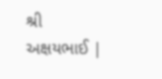શ્રી અક્ષયભાઈ |